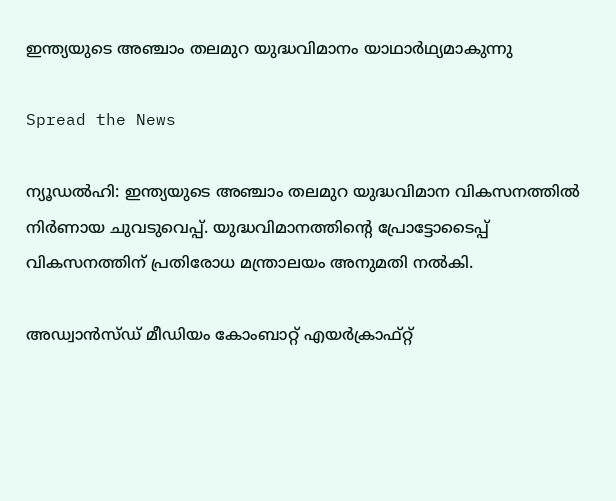ഇന്ത്യയുടെ അഞ്ചാം തലമുറ യുദ്ധവിമാനം യാഥാര്‍ഥ്യമാകുന്നു

Spread the News

ന്യൂഡല്‍ഹി: ഇന്ത്യയുടെ അഞ്ചാം തലമുറ യുദ്ധവിമാന വികസനത്തില്‍ നിർണായ ചുവടുവെപ്പ്. യുദ്ധവിമാനത്തിന്റെ പ്രോട്ടോടൈപ്പ് വികസനത്തിന് പ്രതിരോധ മന്ത്രാലയം അനുമതി നല്‍കി.

അഡ്വാൻസ്ഡ് മീഡിയം കോംബാറ്റ് എയർക്രാഫ്റ്റ്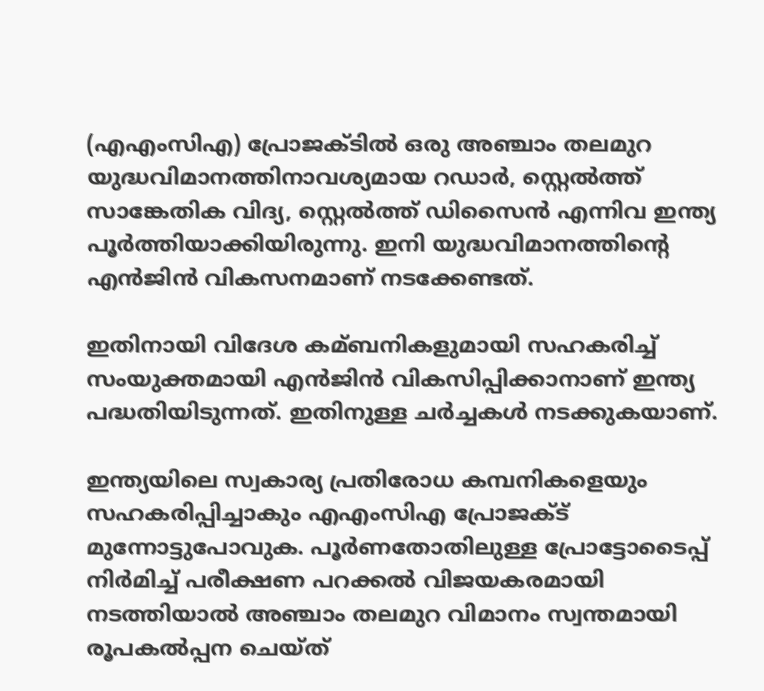(എഎംസിഎ) പ്രോജക്ടില്‍ ഒരു അഞ്ചാം തലമുറ യുദ്ധവിമാനത്തിനാവശ്യമായ റഡാർ, സ്റ്റെല്‍ത്ത് സാങ്കേതിക വിദ്യ, സ്റ്റെല്‍ത്ത് ഡിസൈൻ എന്നിവ ഇന്ത്യ പൂർത്തിയാക്കിയിരുന്നു. ഇനി യുദ്ധവിമാനത്തിന്റെ എൻജിൻ വികസനമാണ് നടക്കേണ്ടത്.

ഇതിനായി വിദേശ കമ്ബനികളുമായി സഹകരിച്ച്‌ സംയുക്തമായി എൻജിൻ വികസിപ്പിക്കാനാണ് ഇന്ത്യ പദ്ധതിയിടുന്നത്. ഇതിനുള്ള ചർച്ചകള്‍ നടക്കുകയാണ്.

ഇന്ത്യയിലെ സ്വകാര്യ പ്രതിരോധ കമ്പനികളെയും സഹകരിപ്പിച്ചാകും എഎംസിഎ പ്രോജക്‌ട് മുന്നോട്ടുപോവുക. പൂർണതോതിലുള്ള പ്രോട്ടോടൈപ്പ് നിർമിച്ച്‌ പരീക്ഷണ പറക്കല്‍ വിജയകരമായി നടത്തിയാല്‍ അഞ്ചാം തലമുറ വിമാനം സ്വന്തമായി രൂപകല്‍പ്പന ചെയ്ത്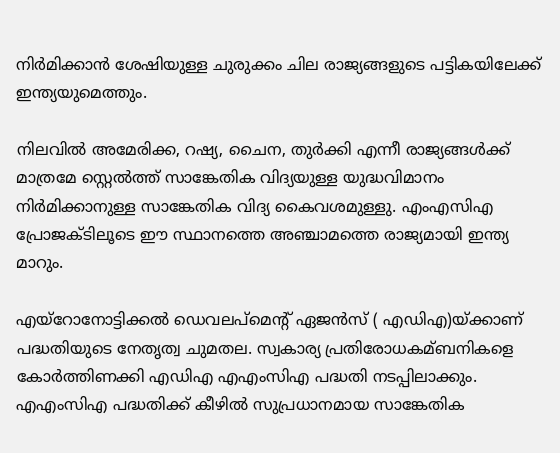നിർമിക്കാൻ ശേഷിയുള്ള ചുരുക്കം ചില രാജ്യങ്ങളുടെ പട്ടികയിലേക്ക് ഇന്ത്യയുമെത്തും.

നിലവില്‍ അമേരിക്ക, റഷ്യ, ചൈന, തുർക്കി എന്നീ രാജ്യങ്ങള്‍ക്ക് മാത്രമേ സ്റ്റെല്‍ത്ത് സാങ്കേതിക വിദ്യയുള്ള യുദ്ധവിമാനം നിർമിക്കാനുള്ള സാങ്കേതിക വിദ്യ കൈവശമുള്ളു. എംഎസിഎ പ്രോജക്ടിലൂടെ ഈ സ്ഥാനത്തെ അഞ്ചാമത്തെ രാജ്യമായി ഇന്ത്യ മാറും.

എയ്റോനോട്ടിക്കല്‍ ഡെവലപ്മെന്റ് ഏജൻസ് ( എഡിഎ)യ്ക്കാണ് പദ്ധതിയുടെ നേതൃത്വ ചുമതല. സ്വകാര്യ പ്രതിരോധകമ്ബനികളെ കോർത്തിണക്കി എഡിഎ എഎംസിഎ പദ്ധതി നടപ്പിലാക്കും. എഎംസിഎ പദ്ധതിക്ക് കീഴില്‍ സുപ്രധാനമായ സാങ്കേതിക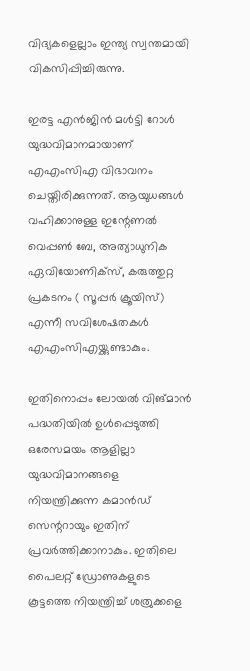വിദ്യകളെല്ലാം ഇന്ത്യ സ്വന്തമായി വികസിപ്പിച്ചിരുന്നു.

ഇരട്ട എൻജിൻ മള്‍ട്ടി റോള്‍ യുദ്ധവിമാനമായാണ് എഎംസിഎ വിഭാവനം ചെയ്തിരിക്കുന്നത്. ആയുധങ്ങള്‍ വഹിക്കാനുള്ള ഇന്റേണല്‍ വെപ്പണ്‍ ബേ, അത്യാധുനിക ഏവിയോണിക്സ്, കരുത്തുറ്റ പ്രകടനം ( സൂപ്പർ ക്രൂയിസ്) എന്നീ സവിശേഷതകള്‍ എഎംസിഎയ്ക്കുണ്ടാകും.

ഇതിനൊപ്പം ലോയല്‍ വിങ്മാൻ പദ്ധതിയില്‍ ഉള്‍പ്പെടുത്തി ഒരേസമയം ആളില്ലാ യുദ്ധവിമാനങ്ങളെ നിയന്ത്രിക്കുന്ന കമാൻഡ് സെന്ററായും ഇതിന് പ്രവർത്തിക്കാനാകും. ഇതിലെ പൈലറ്റ് ഡ്രോണുകളുടെ കൂട്ടത്തെ നിയന്ത്രിച്ച്‌ ശത്രുക്കളെ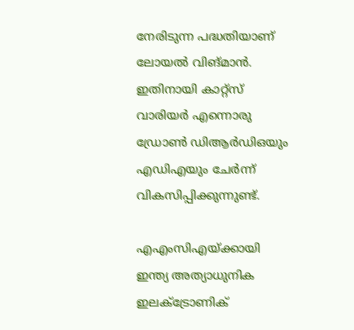നേരിടുന്ന പദ്ധതിയാണ് ലോയല്‍ വിങ്മാൻ. ഇതിനായി കാറ്റ്സ് വാരിയർ എന്നൊരു ഡ്രോണ്‍ ഡിആർഡിഒയും എഡിഎയും ചേർന്ന് വികസിപ്പിക്കുന്നുണ്ട്.

എഎംസിഎയ്ക്കായി ഇന്ത്യ അത്യാധുനിക ഇലക്‌ട്രോണിക്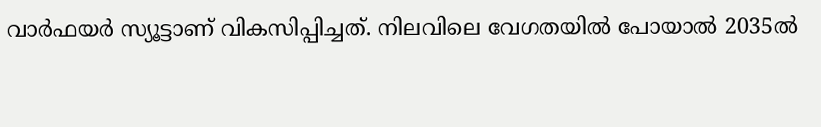വാർഫയർ സ്യൂട്ടാണ് വികസിപ്പിച്ചത്. നിലവിലെ വേഗതയില്‍ പോയാല്‍ 2035ല്‍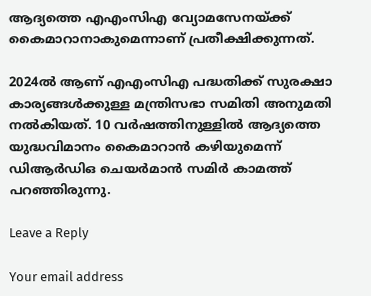ആദ്യത്തെ എഎംസിഎ വ്യോമസേനയ്ക്ക് കൈമാറാനാകുമെന്നാണ് പ്രതീക്ഷിക്കുന്നത്.

2024ല്‍ ആണ് എഎംസിഎ പദ്ധതിക്ക് സുരക്ഷാ കാര്യങ്ങള്‍ക്കുള്ള മന്ത്രിസഭാ സമിതി അനുമതി നല്‍കിയത്. 10 വർഷത്തിനുള്ളില്‍ ആദ്യത്തെ യുദ്ധവിമാനം കൈമാറാൻ കഴിയുമെന്ന് ഡിആർഡിഒ ചെയർമാൻ സമിർ കാമത്ത് പറഞ്ഞിരുന്നു.

Leave a Reply

Your email address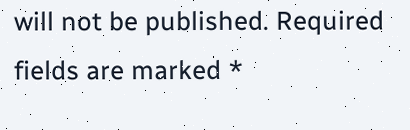will not be published. Required fields are marked *